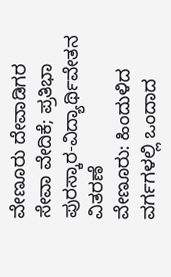ವೇಣೂರು ದೇವಾಡಿಗರ ಸೇವಾ ವೇದಿಕೆ; ಪ್ರತಿಭಾ ಪುರಸ್ಕಾರ-ವಿದ್ಯಾರ್ಥಿವೇತನ ವಿತರಣೆ
ವೇಣೂರು: ಹಿಂದುಳಿದ ವರ್ಗಗಳಲ್ಲಿ ಒಂದಾದ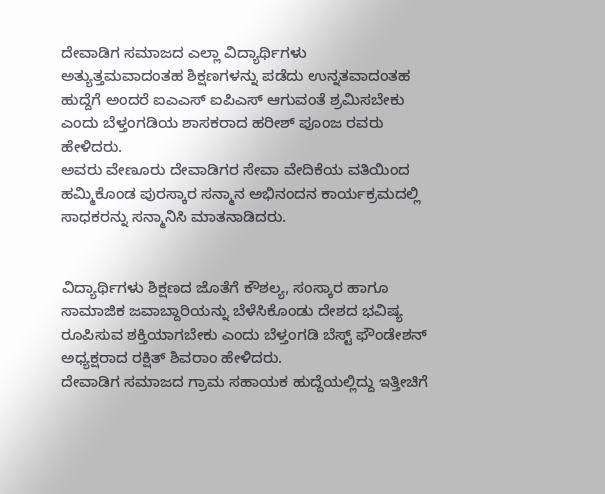ದೇವಾಡಿಗ ಸಮಾಜದ ಎಲ್ಲಾ ವಿದ್ಯಾರ್ಥಿಗಳು ಅತ್ಯುತ್ತಮವಾದಂತಹ ಶಿಕ್ಷಣಗಳನ್ನು ಪಡೆದು ಉನ್ನತವಾದಂತಹ ಹುದ್ದೆಗೆ ಅಂದರೆ ಐಎಎಸ್ ಐಪಿಎಸ್ ಆಗುವಂತೆ ಶ್ರಮಿಸಬೇಕು ಎಂದು ಬೆಳ್ತಂಗಡಿಯ ಶಾಸಕರಾದ ಹರೀಶ್ ಪೂಂಜ ರವರು ಹೇಳಿದರು.
ಅವರು ವೇಣೂರು ದೇವಾಡಿಗರ ಸೇವಾ ವೇದಿಕೆಯ ವತಿಯಿಂದ ಹಮ್ಮಿಕೊಂಡ ಪುರಸ್ಕಾರ ಸನ್ಮಾನ ಅಭಿನಂದನ ಕಾರ್ಯಕ್ರಮದಲ್ಲಿ ಸಾಧಕರನ್ನು ಸನ್ಮಾನಿಸಿ ಮಾತನಾಡಿದರು.


ವಿದ್ಯಾರ್ಥಿಗಳು ಶಿಕ್ಷಣದ ಜೊತೆಗೆ ಕೌಶಲ್ಯ, ಸಂಸ್ಕಾರ ಹಾಗೂ ಸಾಮಾಜಿಕ ಜವಾಬ್ದಾರಿಯನ್ನು ಬೆಳೆಸಿಕೊಂಡು ದೇಶದ ಭವಿಷ್ಯ ರೂಪಿಸುವ ಶಕ್ತಿಯಾಗಬೇಕು ಎಂದು ಬೆಳ್ತಂಗಡಿ ಬೆಸ್ಟ್ ಫೌಂಡೇಶನ್ ಅಧ್ಯಕ್ಷರಾದ ರಕ್ಷಿತ್ ಶಿವರಾಂ ಹೇಳಿದರು.
ದೇವಾಡಿಗ ಸಮಾಜದ ಗ್ರಾಮ ಸಹಾಯಕ ಹುದ್ದೆಯಲ್ಲಿದ್ದು ಇತ್ತೀಚಿಗೆ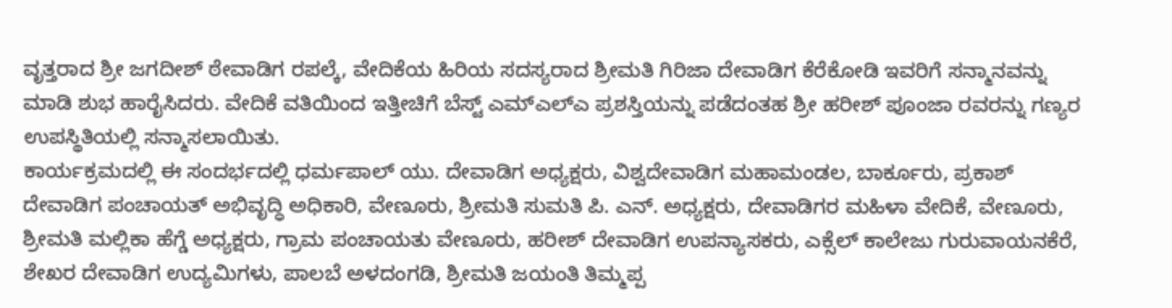ವೃತ್ತರಾದ ಶ್ರೀ ಜಗದೀಶ್ ಠೇವಾಡಿಗ ರಪಲ್ಕೆ, ವೇದಿಕೆಯ ಹಿರಿಯ ಸದಸ್ಯರಾದ ಶ್ರೀಮತಿ ಗಿರಿಜಾ ದೇವಾಡಿಗ ಕೆರೆಕೋಡಿ ಇವರಿಗೆ ಸನ್ಮಾನವನ್ನು ಮಾಡಿ ಶುಭ ಹಾರೈಸಿದರು. ವೇದಿಕೆ ವತಿಯಿಂದ ಇತ್ತೀಚಿಗೆ ಬೆಸ್ಟ್ ಎಮ್ಎಲ್ಎ ಪ್ರಶಸ್ತಿಯನ್ನು ಪಡೆದಂತಹ ಶ್ರೀ ಹರೀಶ್ ಪೂಂಜಾ ರವರನ್ನು ಗಣ್ಯರ ಉಪಸ್ಥಿತಿಯಲ್ಲಿ ಸನ್ಮಾಸಲಾಯಿತು.
ಕಾರ್ಯಕ್ರಮದಲ್ಲಿ ಈ ಸಂದರ್ಭದಲ್ಲಿ ಧರ್ಮಪಾಲ್ ಯು. ದೇವಾಡಿಗ ಅಧ್ಯಕ್ಷರು, ವಿಶ್ವದೇವಾಡಿಗ ಮಹಾಮಂಡಲ, ಬಾರ್ಕೂರು, ಪ್ರಕಾಶ್ ದೇವಾಡಿಗ ಪಂಚಾಯತ್ ಅಭಿವೃದ್ಧಿ ಅಧಿಕಾರಿ, ವೇಣೂರು, ಶ್ರೀಮತಿ ಸುಮತಿ ಪಿ. ಎನ್. ಅಧ್ಯಕ್ಷರು, ದೇವಾಡಿಗರ ಮಹಿಳಾ ವೇದಿಕೆ, ವೇಣೂರು, ಶ್ರೀಮತಿ ಮಲ್ಲಿಕಾ ಹೆಗ್ಡೆ ಅಧ್ಯಕ್ಷರು, ಗ್ರಾಮ ಪಂಚಾಯತು ವೇಣೂರು, ಹರೀಶ್ ದೇವಾಡಿಗ ಉಪನ್ಯಾಸಕರು, ಎಕ್ಸೆಲ್ ಕಾಲೇಜು ಗುರುವಾಯನಕೆರೆ, ಶೇಖರ ದೇವಾಡಿಗ ಉದ್ಯಮಿಗಳು, ಪಾಲಬೆ ಅಳದಂಗಡಿ, ಶ್ರೀಮತಿ ಜಯಂತಿ ತಿಮ್ಮಪ್ಪ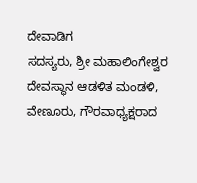ದೇವಾಡಿಗ
ಸದಸ್ಯರು, ಶ್ರೀ ಮಹಾಲಿಂಗೇಶ್ವರ ದೇವಸ್ಥಾನ ಆಡಳಿತ ಮಂಡಳಿ, ವೇಣೂರು, ಗೌರವಾಧ್ಯಕ್ಷರಾದ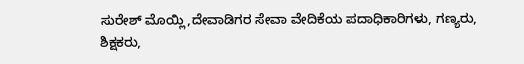ಸುರೇಶ್ ಮೊಯ್ಲಿ,ದೇವಾಡಿಗರ ಸೇವಾ ವೇದಿಕೆಯ ಪದಾಧಿಕಾರಿಗಳು, ಗಣ್ಯರು, ಶಿಕ್ಷಕರು,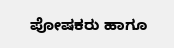ಪೋಷಕರು ಹಾಗೂ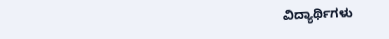ವಿದ್ಯಾರ್ಥಿಗಳು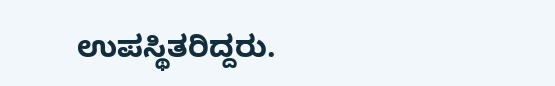ಉಪಸ್ಥಿತರಿದ್ದರು.